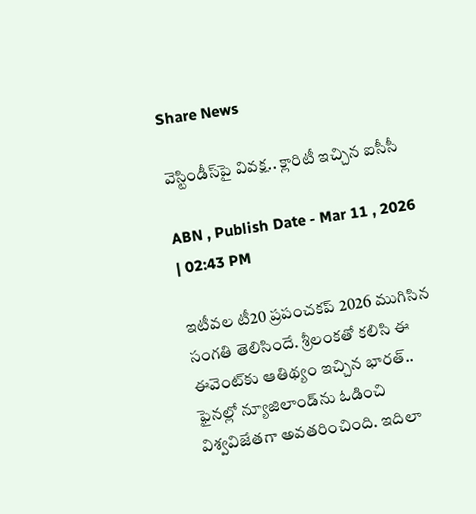Share News

వెస్టిండీస్‌పై వివక్ష.. క్లారిటీ ఇచ్చిన ఐసీసీ

ABN , Publish Date - Mar 11 , 2026 | 02:43 PM

ఇటీవల టీ20 ప్రపంచకప్‌ 2026 ముగిసిన సంగతి తెలిసిందే. శ్రీలంకతో కలిసి ఈ ఈవెంట్‌కు ఆతిథ్యం ఇచ్చిన భారత్.. ఫైనల్లో న్యూజిలాండ్‌ను ఓడించి విశ్వవిజేతగా అవతరించింది. ఇదిలా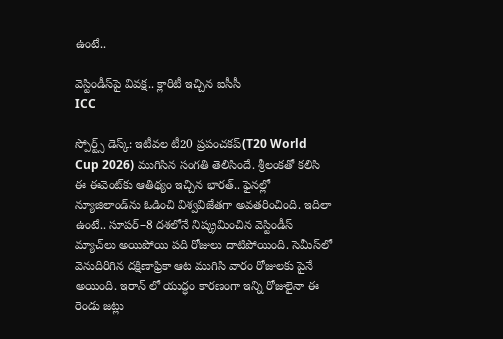ఉంటే..

వెస్టిండీస్‌పై వివక్ష.. క్లారిటీ ఇచ్చిన ఐసీసీ
ICC

స్పోర్ట్స్ డెస్క్: ఇటీవల టీ20 ప్రపంచకప్‌(T20 World Cup 2026) ముగిసిన సంగతి తెలిసిందే. శ్రీలంకతో కలిసి ఈ ఈవెంట్‌కు ఆతిథ్యం ఇచ్చిన భారత్.. ఫైనల్లో న్యూజిలాండ్‌ను ఓడించి విశ్వవిజేతగా అవతరించింది. ఇదిలా ఉంటే.. సూపర్‌–8 దశలోనే నిష్క్రమించిన వెస్టిండీస్‌ మ్యాచ్‌లు అయిపోయి పది రోజులు దాటిపోయింది. సెమీస్‌లో వెనుదిరిగిన దక్షిణాఫ్రికా ఆట ముగిసి వారం రోజులకు పైనే అయింది. ఇరాన్ లో యుద్ధం కారణంగా ఇన్ని రోజులైనా ఈ రెండు జట్లు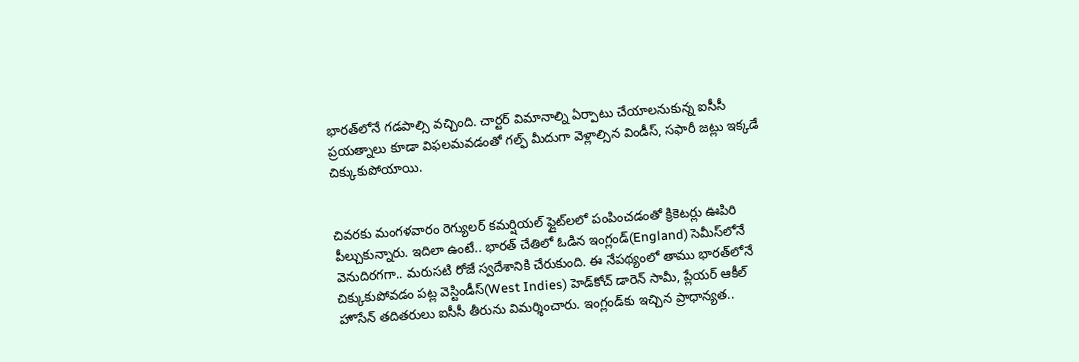భారత్‌లోనే గడపాల్సి వచ్చింది. చార్టర్‌ విమానాల్ని ఏర్పాటు చేయాలనుకున్న ఐసీసీ ప్రయత్నాలు కూడా విఫలమవడంతో గల్ఫ్‌ మీదుగా వెళ్లాల్సిన విండీస్, సఫారీ జట్లు ఇక్కడే చిక్కుకుపోయాయి.


చివరకు మంగళవారం రెగ్యులర్‌ కమర్షియల్‌ ఫ్లైట్‌లలో పంపించడంతో క్రికెటర్లు ఊపిరి పీల్చుకున్నారు. ఇదిలా ఉంటే.. భారత్ చేతిలో ఓడిన ఇంగ్లండ్‌(England) సెమీస్‌లోనే వెనుదిరగగా.. మరుసటి రోజే స్వదేశానికి చేరుకుంది. ఈ నేపథ్యంలో తాము భారత్‌లోనే చిక్కుకుపోవడం పట్ల వెస్టిండీస్(West Indies) హెడ్‌కోచ్‌ డారెన్‌ సామీ, ప్లేయర్‌ ఆకీల్‌ హొసేన్‌ తదితరులు ఐసీసీ తీరును విమర్శించారు. ఇంగ్లండ్‌కు ఇచ్చిన ప్రాధాన్యత..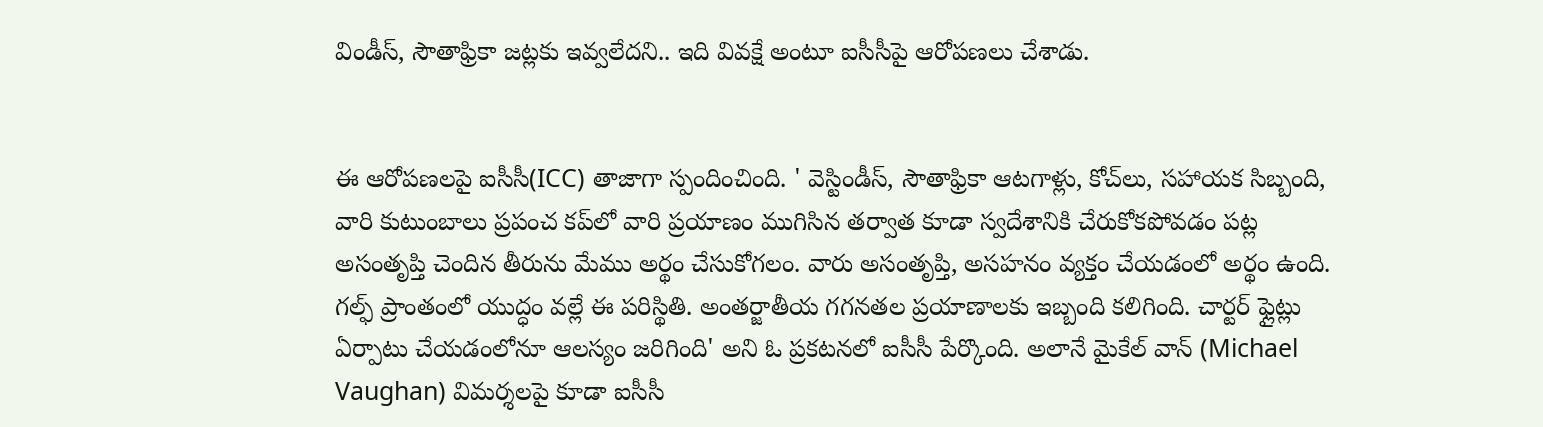విండీస్‌, సౌతాఫ్రికా జట్లకు ఇవ్వలేదని.. ఇది వివక్షే అంటూ ఐసీసీపై ఆరోపణలు చేశాడు.


ఈ ఆరోపణలపై ఐసీసీ(ICC) తాజాగా స్పందించింది. ' వెస్టిండీస్, సౌతాఫ్రికా ఆటగాళ్లు, కోచ్‌లు, సహాయక సిబ్బంది, వారి కుటుంబాలు ప్రపంచ కప్‌లో వారి ప్రయాణం ముగిసిన తర్వాత కూడా స్వదేశానికి చేరుకోకపోవడం పట్ల అసంతృప్తి చెందిన తీరును మేము అర్థం చేసుకోగలం. వారు అసంతృప్తి, అసహనం వ్యక్తం చేయడంలో అర్థం ఉంది. గల్ఫ్‌ ప్రాంతంలో యుద్ధం వల్లే ఈ పరిస్థితి. అంతర్జాతీయ గగనతల ప్రయాణాలకు ఇబ్బంది కలిగింది. చార్టర్‌ ఫ్లైట్లు ఏర్పాటు చేయడంలోనూ ఆలస్యం జరిగింది' అని ఓ ప్రకటనలో ఐసీసీ పేర్కొంది. అలానే మైకేల్‌ వాన్‌ (Michael Vaughan) విమర్శలపై కూడా ఐసీసీ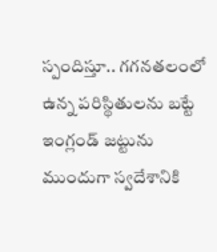స్పందిస్తూ.. గగనతలంలో ఉన్న పరిస్థితులను బట్టే ఇంగ్లండ్‌ జట్టును ముందుగా స్వదేశానికి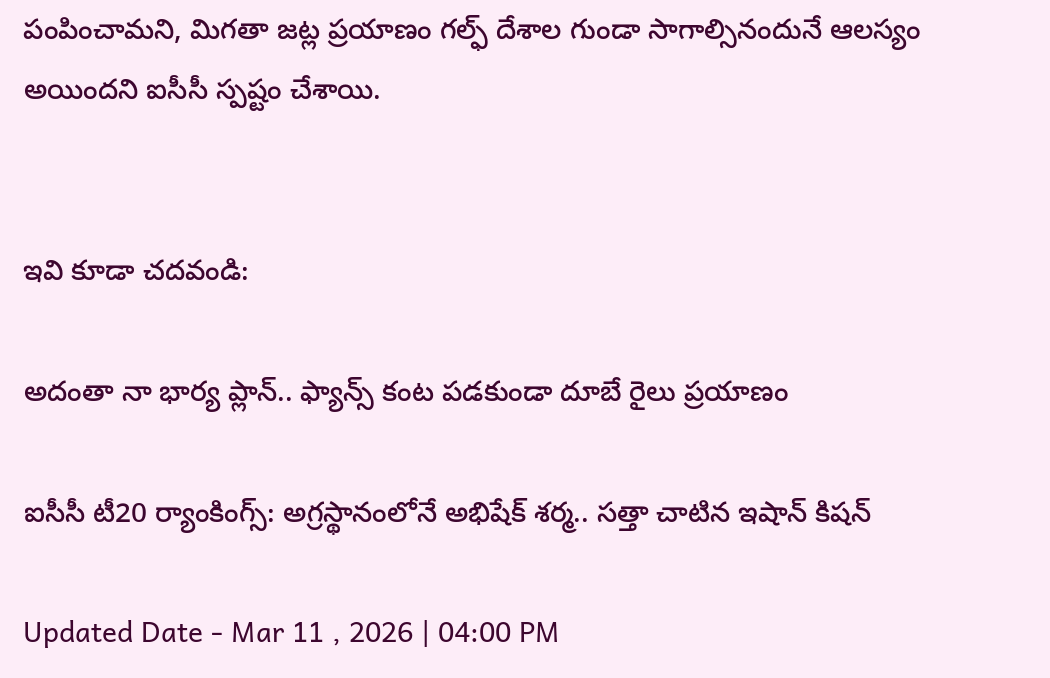పంపించామని, మిగతా జట్ల ప్రయాణం గల్ఫ్‌ దేశాల గుండా సాగాల్సినందునే ఆలస్యం అయిందని ఐసీసీ స్పష్టం చేశాయి.


ఇవి కూడా చదవండి:

అదంతా నా భార్య ప్లాన్.. ఫ్యాన్స్‌ కంట పడకుండా దూబే రైలు ప్రయాణం

ఐసీసీ టీ20 ర్యాంకింగ్స్: అగ్రస్థానంలోనే అభిషేక్ శర్మ.. సత్తా చాటిన ఇషాన్ కిషన్

Updated Date - Mar 11 , 2026 | 04:00 PM